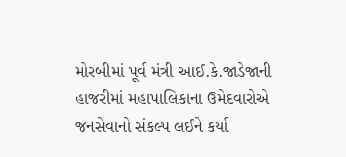મોરબીમાં પૂર્વ મંત્રી આઈ.કે.જાડેજાની હાજરીમાં મહાપાલિકાના ઉમેદવારોએ જનસેવાનો સંકલ્પ લઈને કર્યા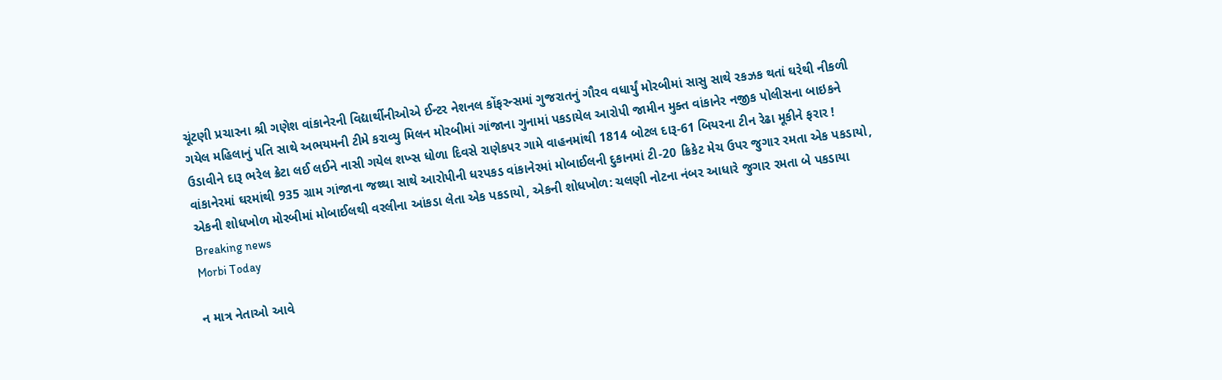ચૂંટણી પ્રચારના શ્રી ગણેશ વાંકાનેરની વિદ્યાર્થીનીઓએ ઈન્ટર નેશનલ કોંફરન્સમાં ગુજરાતનું ગૌરવ વધાર્યું મોરબીમાં સાસુ સાથે રકઝક થતાં ઘરેથી નીકળી ગયેલ મહિલાનું પતિ સાથે અભયમની ટીમે કરાવ્યુ મિલન મોરબીમાં ગાંજાના ગુનામાં પકડાયેલ આરોપી જામીન મુક્ત વાંકાનેર નજીક પોલીસના બાઇકને ઉડાવીને દારૂ ભરેલ ક્રેટા લઈ લઈને નાસી ગયેલ શખ્સ ધોળા દિવસે રાણેકપર ગામે વાહનમાંથી 1814 બોટલ દારૂ-61 બિયરના ટીન રેઢા મૂકીને ફરાર ! વાંકાનેરમાં ઘરમાંથી 935 ગ્રામ ગાંજાના જથ્થા સાથે આરોપીની ધરપકડ વાંકાનેરમાં મોબાઈલની દુકાનમાં ટી-20 ક્રિકેટ મેચ ઉપર જુગાર રમતા એક પકડાયો, એકની શોધખોળ મોરબીમાં મોબાઈલથી વરલીના આંકડા લેતા એક પકડાયો, એકની શોધખોળ: ચલણી નોટના નંબર આધારે જુગાર રમતા બે પકડાયા
Breaking news
Morbi Today

ન માત્ર નેતાઓ આવે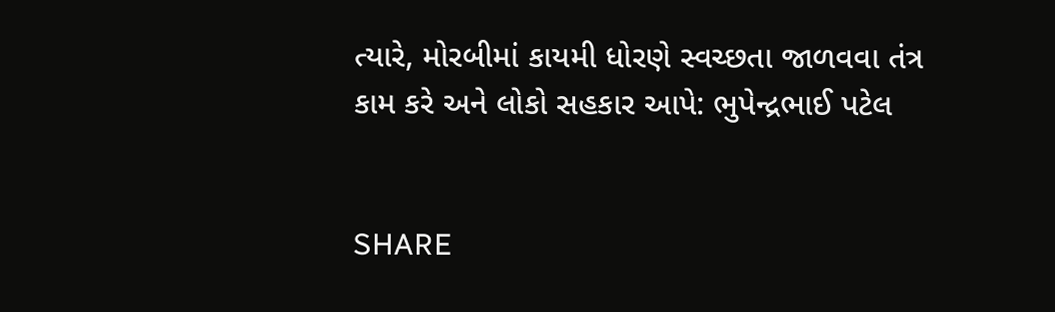ત્યારે, મોરબીમાં કાયમી ધોરણે સ્વચ્છતા જાળવવા તંત્ર કામ કરે અને લોકો સહકાર આપે: ભુપેન્દ્રભાઈ પટેલ


SHARE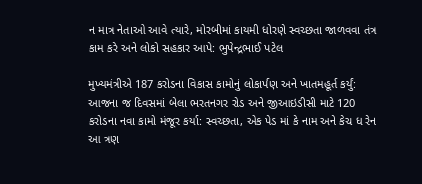ન માત્ર નેતાઓ આવે ત્યારે, મોરબીમાં કાયમી ધોરણે સ્વચ્છતા જાળવવા તંત્ર કામ કરે અને લોકો સહકાર આપે: ભુપેન્દ્રભાઈ પટેલ

મુખ્યમંત્રીએ 187 કરોડના વિકાસ કામોનું લોકાર્પણ અને ખાતમહૂર્ત કર્યું: આજના જ દિવસમાં બેલા ભરતનગર રોડ અને જીઆઇડીસી માટે 120 કરોડના નવા કામો મંજૂર કર્યા: સ્વચ્છતા, એક પેડ માં કે નામ અને કેચ ધ રેન આ ત્રણ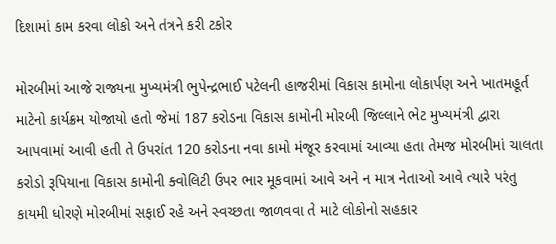દિશામાં કામ કરવા લોકો અને તંત્રને કરી ટકોર

મોરબીમાં આજે રાજ્યના મુખ્યમંત્રી ભુપેન્દ્રભાઈ પટેલની હાજરીમાં વિકાસ કામોના લોકાર્પણ અને ખાતમહૂર્ત માટેનો કાર્યક્રમ યોજાયો હતો જેમાં 187 કરોડના વિકાસ કામોની મોરબી જિલ્લાને ભેટ મુખ્યમંત્રી દ્વારા આપવામાં આવી હતી તે ઉપરાંત 120 કરોડના નવા કામો મંજૂર કરવામાં આવ્યા હતા તેમજ મોરબીમાં ચાલતા કરોડો રૂપિયાના વિકાસ કામોની ક્વોલિટી ઉપર ભાર મૂકવામાં આવે અને ન માત્ર નેતાઓ આવે ત્યારે પરંતુ કાયમી ધોરણે મોરબીમાં સફાઈ રહે અને સ્વચ્છતા જાળવવા તે માટે લોકોનો સહકાર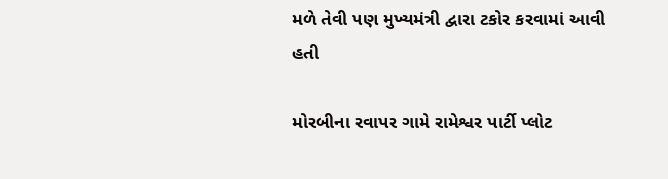મળે તેવી પણ મુખ્યમંત્રી દ્વારા ટકોર કરવામાં આવી હતી

મોરબીના રવાપર ગામે રામેશ્વર પાર્ટી પ્લોટ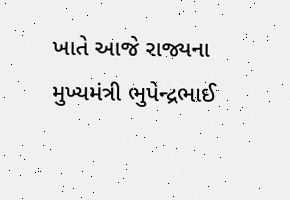ખાતે આજે રાજ્યના મુખ્યમંત્રી ભુપેન્દ્રભાઈ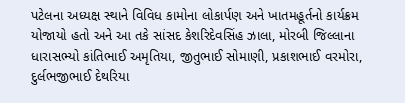પટેલના અધ્યક્ષ સ્થાને વિવિધ કામોના લોકાર્પણ અને ખાતમહૂર્તનો કાર્યક્રમ યોજાયો હતો અને આ તકે સાંસદ કેશરિદેવસિંહ ઝાલા, મોરબી જિલ્લાના ધારાસભ્યો કાંતિભાઈ અમૃતિયા, જીતુભાઈ સોમાણી, પ્રકાશભાઈ વરમોરા, દુર્લભજીભાઈ દેથરિયા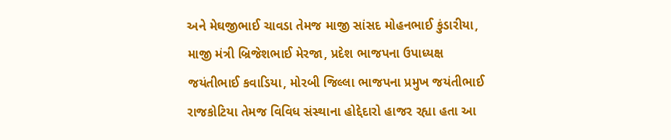અને મેઘજીભાઈ ચાવડા તેમજ માજી સાંસદ મોહનભાઈ કુંડારીયા, માજી મંત્રી બ્રિજેશભાઈ મેરજા, પ્રદેશ ભાજપના ઉપાધ્યક્ષ જયંતીભાઈ કવાડિયા, મોરબી જિલ્લા ભાજપના પ્રમુખ જયંતીભાઈ રાજકોટિયા તેમજ વિવિધ સંસ્થાના હોદ્દેદારો હાજર રહ્યા હતા આ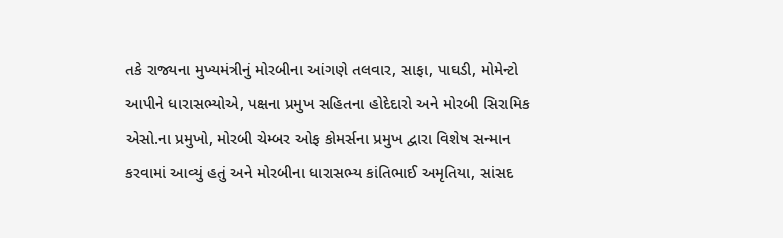તકે રાજ્યના મુખ્યમંત્રીનું મોરબીના આંગણે તલવાર, સાફા, પાઘડી, મોમેન્ટો આપીને ધારાસભ્યોએ, પક્ષના પ્રમુખ સહિતના હોદેદારો અને મોરબી સિરામિક એસો.ના પ્રમુખો, મોરબી ચેમ્બર ઓફ કોમર્સના પ્રમુખ દ્વારા વિશેષ સન્માન કરવામાં આવ્યું હતું અને મોરબીના ધારાસભ્ય કાંતિભાઈ અમૃતિયા, સાંસદ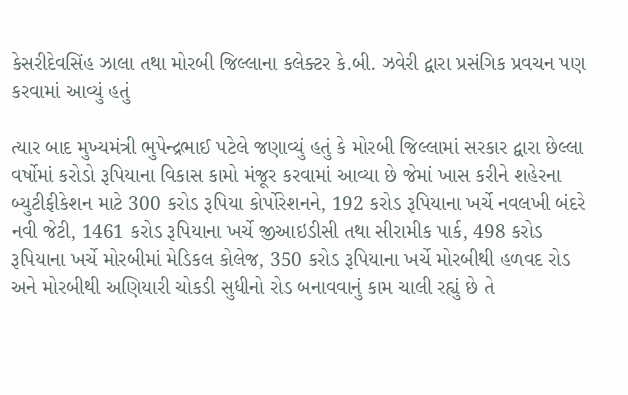કેસરીદેવસિંહ ઝાલા તથા મોરબી જિલ્લાના કલેક્ટર કે.બી. ઝવેરી દ્વારા પ્રસંગિક પ્રવચન પણ કરવામાં આવ્યું હતું

ત્યાર બાદ મુખ્યમંત્રી ભુપેન્દ્રભાઈ પટેલે જણાવ્યું હતું કે મોરબી જિલ્લામાં સરકાર દ્વારા છેલ્લા વર્ષોમાં કરોડો રૂપિયાના વિકાસ કામો મંજૂર કરવામાં આવ્યા છે જેમાં ખાસ કરીને શહેરના બ્યુટીફીકેશન માટે 300 કરોડ રૂપિયા કોર્પોરેશનને, 192 કરોડ રૂપિયાના ખર્ચે નવલખી બંદરે નવી જેટી, 1461 કરોડ રૂપિયાના ખર્ચે જીઆઇડીસી તથા સીરામીક પાર્ક, 498 કરોડ રૂપિયાના ખર્ચે મોરબીમાં મેડિકલ કોલેજ, 350 કરોડ રૂપિયાના ખર્ચે મોરબીથી હળવદ રોડ અને મોરબીથી અણિયારી ચોકડી સુધીનો રોડ બનાવવાનું કામ ચાલી રહ્યું છે તે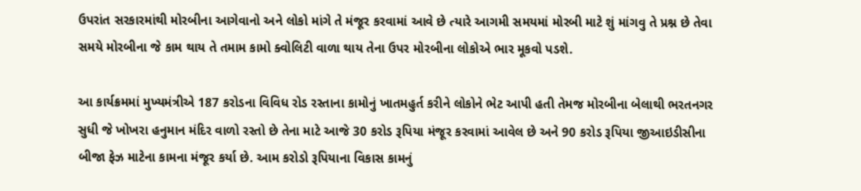ઉપરાંત સરકારમાંથી મોરબીના આગેવાનો અને લોકો માંગે તે મંજૂર કરવામાં આવે છે ત્યારે આગમી સમયમાં મોરબી માટે શું માંગવુ તે પ્રશ્ન છે તેવા સમયે મોરબીના જે કામ થાય તે તમામ કામો ક્વોલિટી વાળા થાય તેના ઉપર મોરબીના લોકોએ ભાર મૂકવો પડશે.

આ કાર્યક્રમમાં મુખ્યમંત્રીએ 187 કરોડના વિવિધ રોડ રસ્તાના કામોનું ખાતમહુર્ત કરીને લોકોને ભેટ આપી હતી તેમજ મોરબીના બેલાથી ભરતનગર સુધી જે ખોખરા હનુમાન મંદિર વાળો રસ્તો છે તેના માટે આજે 30 કરોડ રૂપિયા મંજૂર કરવામાં આવેલ છે અને 90 કરોડ રૂપિયા જીઆઇડીસીના બીજા ફેઝ માટેના કામના મંજૂર કર્યા છે. આમ કરોડો રૂપિયાના વિકાસ કામનું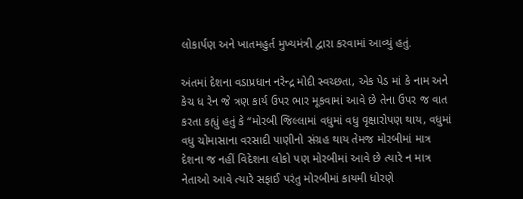લોકાર્પણ અને ખાતમહુર્ત મુખ્યમંત્રી દ્વારા કરવામાં આવ્યું હતું.

અંતમાં દેશના વડાપ્રધાન નરેન્દ્ર મોદી સ્વચ્છતા, એક પેડ માં કે નામ અને કેચ ધ રેન જે ત્રણ કાર્ય ઉપર ભાર મૂકવામાં આવે છે તેના ઉપર જ વાત કરતા કહ્યું હતું કે “મોરબી જિલ્લામાં વધુમાં વધુ વૃક્ષારોપણ થાય, વધુમાં વધુ ચોમાસાના વરસાદી પાણીનો સંગ્રહ થાય તેમજ મોરબીમાં માત્ર દેશના જ નહીં વિદેશના લોકો પણ મોરબીમાં આવે છે ત્યારે ન માત્ર નેતાઓ આવે ત્યારે સફાઈ પરંતુ મોરબીમાં કાયમી ધોરણે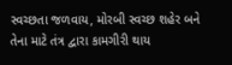સ્વચ્છતા જળવાય, મોરબી સ્વચ્છ શહેર બને તેના માટે તંત્ર દ્વારા કામગીરી થાય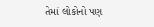તેમાં લોકોનો પણ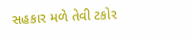સહકાર મળે તેવી ટકોર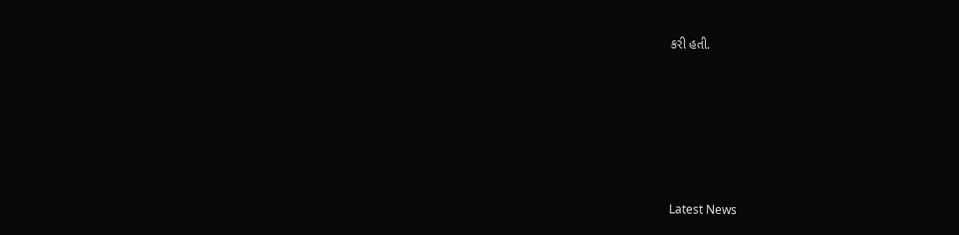કરી હતી.






Latest News